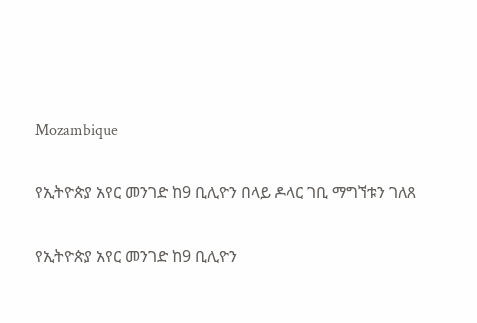Mozambique

የኢትዮጵያ አየር መንገድ ከ9 ቢሊዮን በላይ ዶላር ገቢ ማግኘቱን ገለጸ

የኢትዮጵያ አየር መንገድ ከ9 ቢሊዮን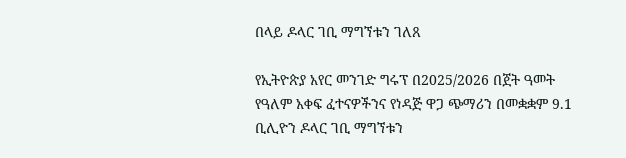በላይ ዶላር ገቢ ማግኘቱን ገለጸ

የኢትዮጵያ አየር መንገድ ግሩፕ በ2025/2026 በጀት ዓመት የዓለም አቀፍ ፈተናዎችንና የነዳጅ ዋጋ ጭማሪን በመቋቋም 9.1 ቢሊዮን ዶላር ገቢ ማግኘቱን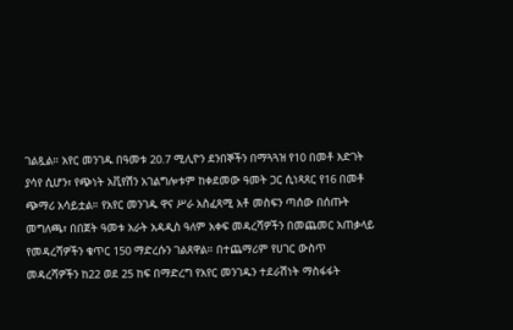ገልጿል። አየር መንገዱ በዓመቱ 20.7 ሚሊዮን ደንበኞችን በማጓጓዝ የ10 በመቶ እድገት ያሳየ ሲሆን፣ የጭነት አቪየሽን አገልግሎቱም ከቀደመው ዓመት ጋር ሲነጻጸር የ16 በመቶ ጭማሪ አሳይቷል። የአየር መንገዱ ዋና ሥራ አስፈጻሚ አቶ መስፍን ጣሰው በሰጡት መግለጫ፣ በበጀት ዓመቱ አራት አዳዲስ ዓለም አቀፍ መዳረሻዎችን በመጨመር አጠቃላይ የመዳረሻዎችን ቁጥር 150 ማድረሱን ገልጸዋል። በተጨማሪም የሀገር ውስጥ መዳረሻዎችን ከ22 ወደ 25 ከፍ በማድረግ የአየር መንገዱን ተደራሽነት ማስፋፋት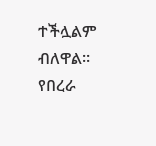ተችሏልም ብለዋል። የበረራ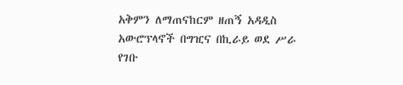አቅምን ለማጠናከርም ዘጠኝ አዳዲስ አውሮፕላኖች በግዢና በኪራይ ወደ ሥራ የገቡ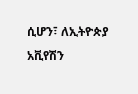ሲሆን፣ ለኢትዮጵያ አቪየሽን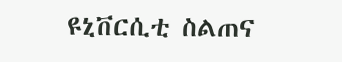ዩኒቨርሲቲ ስልጠና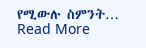የሚውሉ ስምንት…
Read More